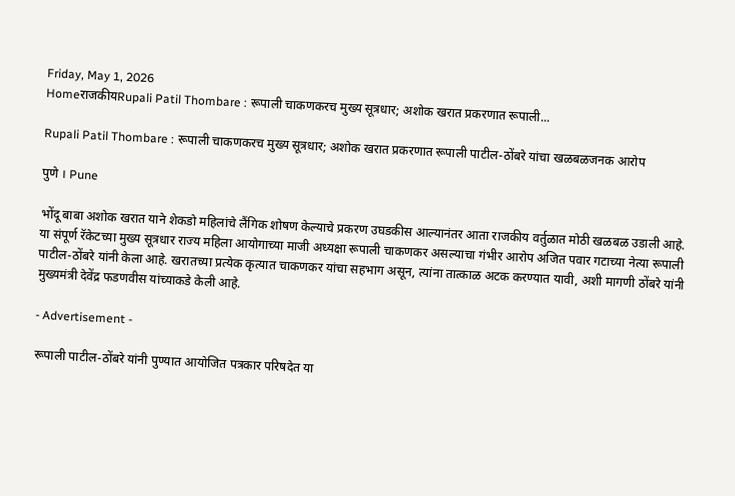Friday, May 1, 2026
HomeराजकीयRupali Patil Thombare : रूपाली चाकणकरच मुख्य सूत्रधार; अशोक खरात प्रकरणात रूपाली...

Rupali Patil Thombare : रूपाली चाकणकरच मुख्य सूत्रधार; अशोक खरात प्रकरणात रूपाली पाटील-ठोंबरे यांचा खळबळजनक आरोप

पुणे । Pune

भोंदू बाबा अशोक खरात याने शेकडो महिलांचे लैंगिक शोषण केल्याचे प्रकरण उघडकीस आल्यानंतर आता राजकीय वर्तुळात मोठी खळबळ उडाली आहे. या संपूर्ण रॅकेटच्या मुख्य सूत्रधार राज्य महिला आयोगाच्या माजी अध्यक्षा रूपाली चाकणकर असल्याचा गंभीर आरोप अजित पवार गटाच्या नेत्या रूपाली पाटील-ठोंबरे यांनी केला आहे. खरातच्या प्रत्येक कृत्यात चाकणकर यांचा सहभाग असून, त्यांना तात्काळ अटक करण्यात यावी, अशी मागणी ठोंबरे यांनी मुख्यमंत्री देवेंद्र फडणवीस यांच्याकडे केली आहे.

- Advertisement -

रूपाली पाटील-ठोंबरे यांनी पुण्यात आयोजित पत्रकार परिषदेत या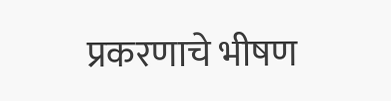प्रकरणाचे भीषण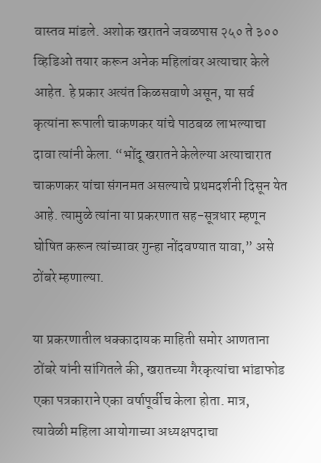वास्तव मांडले. अशोक खरातने जवळपास २५० ते ३०० व्हिडिओ तयार करून अनेक महिलांवर अत्याचार केले आहेत. हे प्रकार अत्यंत किळसवाणे असून, या सर्व कृत्यांना रूपाली चाकणकर यांचे पाठबळ लाभल्याचा दावा त्यांनी केला. “भोंदू खरातने केलेल्या अत्याचारात चाकणकर यांचा संगनमत असल्याचे प्रथमदर्शनी दिसून येत आहे. त्यामुळे त्यांना या प्रकरणात सह-सूत्रधार म्हणून घोषित करून त्यांच्यावर गुन्हा नोंदवण्यात यावा,” असे ठोंबरे म्हणाल्या.

या प्रकरणातील धक्कादायक माहिती समोर आणताना ठोंबरे यांनी सांगितले की, खरातच्या गैरकृत्यांचा भांडाफोड एका पत्रकाराने एका वर्षापूर्वीच केला होता. मात्र, त्यावेळी महिला आयोगाच्या अध्यक्षपदाचा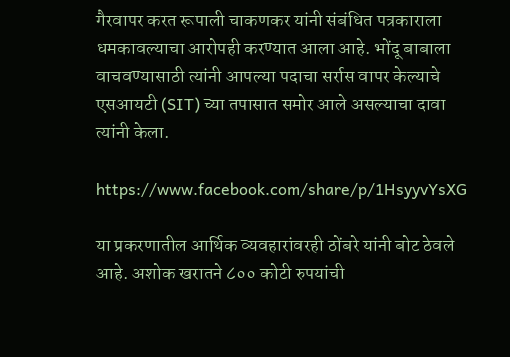गैरवापर करत रूपाली चाकणकर यांनी संबंधित पत्रकाराला धमकावल्याचा आरोपही करण्यात आला आहे. भोंदू बाबाला वाचवण्यासाठी त्यांनी आपल्या पदाचा सर्रास वापर केल्याचे एसआयटी (SIT) च्या तपासात समोर आले असल्याचा दावा त्यांनी केला.

https://www.facebook.com/share/p/1HsyyvYsXG

या प्रकरणातील आर्थिक व्यवहारांवरही ठोंबरे यांनी बोट ठेवले आहे. अशोक खरातने ८०० कोटी रुपयांची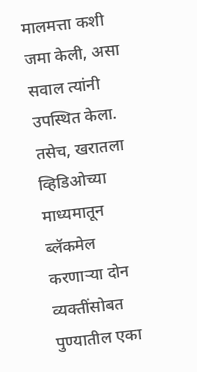मालमत्ता कशी जमा केली, असा सवाल त्यांनी उपस्थित केला. तसेच, खरातला व्हिडिओच्या माध्यमातून ब्लॅकमेल करणाऱ्या दोन व्यक्तींसोबत पुण्यातील एका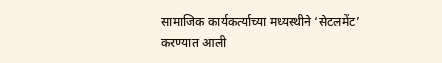सामाजिक कार्यकर्त्याच्या मध्यस्थीने ‘सेटलमेंट’ करण्यात आली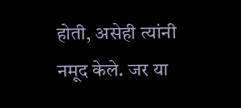होती, असेही त्यांनी नमूद केले. जर या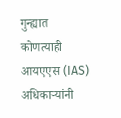गुन्ह्यात कोणत्याही आयएएस (IAS) अधिकाऱ्यांनी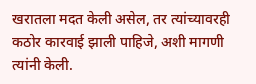खरातला मदत केली असेल, तर त्यांच्यावरही कठोर कारवाई झाली पाहिजे, अशी मागणी त्यांनी केली.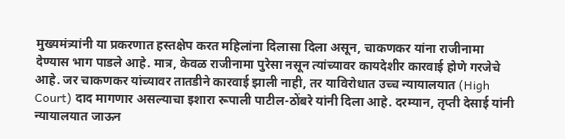मुख्यमंत्र्यांनी या प्रकरणात हस्तक्षेप करत महिलांना दिलासा दिला असून, चाकणकर यांना राजीनामा देण्यास भाग पाडले आहे. मात्र, केवळ राजीनामा पुरेसा नसून त्यांच्यावर कायदेशीर कारवाई होणे गरजेचे आहे. जर चाकणकर यांच्यावर तातडीने कारवाई झाली नाही, तर याविरोधात उच्च न्यायालयात (High Court) दाद मागणार असल्याचा इशारा रूपाली पाटील-ठोंबरे यांनी दिला आहे. दरम्यान, तृप्ती देसाई यांनी न्यायालयात जाऊन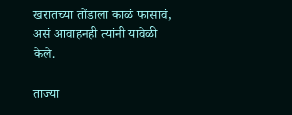खरातच्या तोंडाला काळं फासावं, असं आवाहनही त्यांनी यावेळी केले.

ताज्या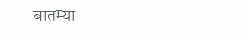बातम्या